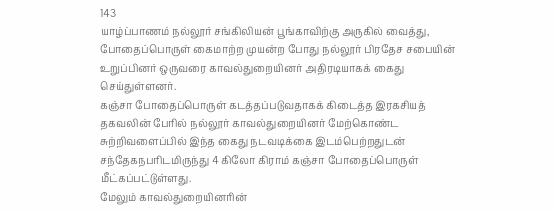143
யாழ்ப்பாணம் நல்லூர் சங்கிலியன் பூங்காவிற்கு அருகில் வைத்து, போதைப்பொருள் கைமாற்ற முயன்ற போது நல்லூர் பிரதேச சபையின் உறுப்பினர் ஒருவரை காவல்துறையினர் அதிரடியாகக் கைது செய்துள்ளனர்.
கஞ்சா போதைப்பொருள் கடத்தப்படுவதாகக் கிடைத்த இரகசியத் தகவலின் பேரில் நல்லூர் காவல்துறையினர் மேற்கொண்ட சுற்றிவளைப்பில் இந்த கைது நடவடிக்கை இடம்பெற்றதுடன் சந்தேகநபரிடமிருந்து 4 கிலோ கிராம் கஞ்சா போதைப்பொருள் மீட்கப்பட்டுள்ளது.
மேலும் காவல்துறையினரின்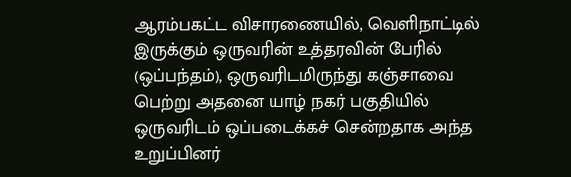ஆரம்பகட்ட விசாரணையில், வெளிநாட்டில் இருக்கும் ஒருவரின் உத்தரவின் பேரில் (ஒப்பந்தம்), ஒருவரிடமிருந்து கஞ்சாவை பெற்று அதனை யாழ் நகர் பகுதியில் ஒருவரிடம் ஒப்படைக்கச் சென்றதாக அந்த உறுப்பினர்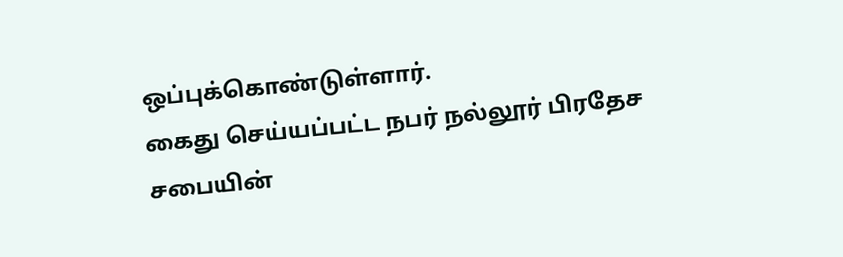ஒப்புக்கொண்டுள்ளார்.
கைது செய்யப்பட்ட நபர் நல்லூர் பிரதேச சபையின்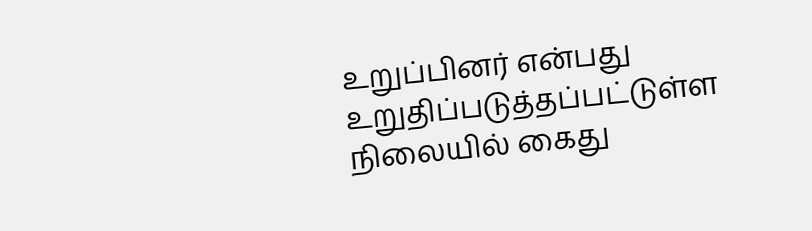உறுப்பினர் என்பது உறுதிப்படுத்தப்பட்டுள்ள நிலையில் கைது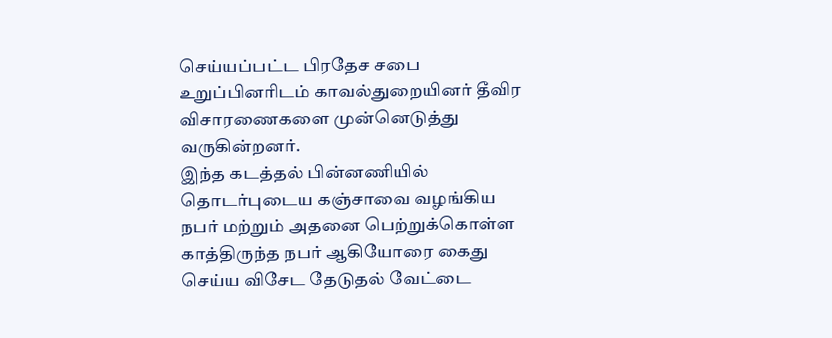செய்யப்பட்ட பிரதேச சபை உறுப்பினரிடம் காவல்துறையினர் தீவிர விசாரணைகளை முன்னெடுத்து வருகின்றனர்.
இந்த கடத்தல் பின்னணியில் தொடர்புடைய கஞ்சாவை வழங்கிய நபர் மற்றும் அதனை பெற்றுக்கொள்ள காத்திருந்த நபர் ஆகியோரை கைது செய்ய விசேட தேடுதல் வேட்டை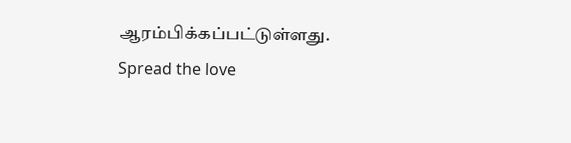ஆரம்பிக்கப்பட்டுள்ளது.
Spread the love